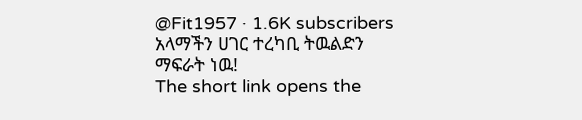@Fit1957 · 1.6K subscribers
አላማችን ሀገር ተረካቢ ትዉልድን ማፍራት ነዉ!
The short link opens the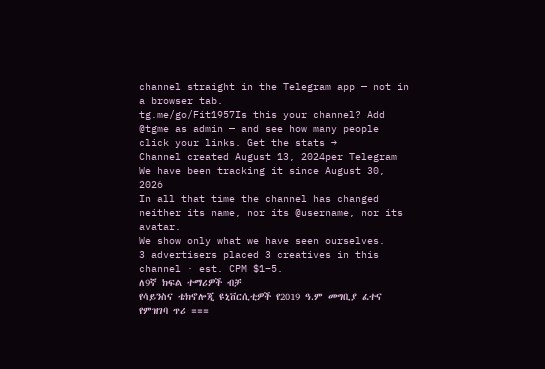channel straight in the Telegram app — not in a browser tab.
tg.me/go/Fit1957Is this your channel? Add @tgme as admin — and see how many people click your links. Get the stats →
Channel created August 13, 2024per Telegram
We have been tracking it since August 30, 2026
In all that time the channel has changed neither its name, nor its @username, nor its avatar.
We show only what we have seen ourselves.
3 advertisers placed 3 creatives in this channel · est. CPM $1–5.
ለ9ኛ ክፍል ተማሪዎች ብቻ
የሳይንስና ቴክኖሎጂ ዩኒቨርሲቲዎች የ2019 ዓ.ም መግቢያ ፈተና የምዝገባ ጥሪ ===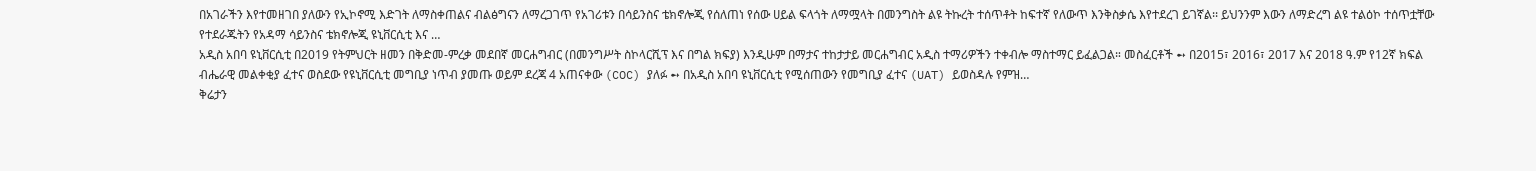በአገራችን እየተመዘገበ ያለውን የኢኮኖሚ እድገት ለማስቀጠልና ብልፅግናን ለማረጋገጥ የአገሪቱን በሳይንስና ቴክኖሎጂ የሰለጠነ የሰው ሀይል ፍላጎት ለማሟላት በመንግስት ልዩ ትኩረት ተሰጥቶት ከፍተኛ የለውጥ እንቅስቃሴ እየተደረገ ይገኛል፡፡ ይህንንም እውን ለማድረግ ልዩ ተልዕኮ ተሰጥቷቸው የተደራጁትን የአዳማ ሳይንስና ቴክኖሎጂ ዩኒቨርሲቲ እና …
አዲስ አበባ ዩኒቨርሲቲ በ2019 የትምህርት ዘመን በቅድመ-ምረቃ መደበኛ መርሐግብር (በመንግሥት ስኮላርሺፕ እና በግል ክፍያ) እንዲሁም በማታና ተከታታይ መርሐግብር አዲስ ተማሪዎችን ተቀብሎ ማስተማር ይፈልጋል። መስፈርቶች ➻ በ2015፣ 2016፣ 2017 እና 2018 ዓ.ም የ12ኛ ክፍል ብሔራዊ መልቀቂያ ፈተና ወስደው የዩኒቨርሲቲ መግቢያ ነጥብ ያመጡ ወይም ደረጃ 4 አጠናቀው (COC) ያለፉ ➻ በአዲስ አበባ ዩኒቨርሲቲ የሚሰጠውን የመግቢያ ፈተና (UAT) ይወስዳሉ የምዝ…
ቅሬታን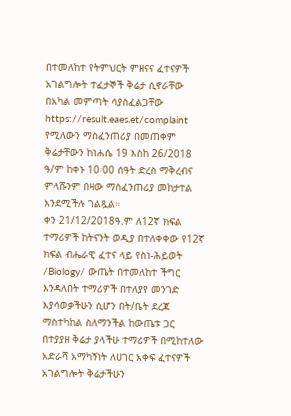በተመለከተ የትምህርት ምዘናና ፈተናዎች አገልግሎት ተፈታኞች ቅሬታ ሲኖራቸው በአካል መምጣት ሳያስፈልጋቸው https://result.eaes.et/complaint የሚለውን ማስፈንጠሪያ በመጠቀም ቅሬታቸውን ከነሐሴ 19 እስከ 26/2018 ዓ/ም ከቀኑ 10፡00 ሰዓት ድረስ ማቅረብና ምላሹንም በዛው ማስፈንጠሪያ መከታተል እንደሚችሉ ገልጿል።
ቀን 21/12/2018ዓ.ም ለ12ኛ ክፍል ተማሪዎች ከትናንት ወዲያ በተለቀቀው የ12ኛ ክፍል ብሔራዊ ፈተና ላይ የስነ-ሕይወት /Biology/ ውጤት በተመለከተ ችግር እንዳለበት ተማሪዎች በተለያየ መንገድ እያሳወቃችሁን ሲሆን በት/ቤት ደረጃ ማስተካከል ስለማንችል ከውጤቱ ጋር በተያያዘ ቅሬታ ያላችሁ ተማሪዎች በሚከተለው አድራሻ አማካኝነት ለሀገር አቀፍ ፈተናዎች አገልግሎት ቅሬታችሁን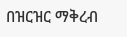በዝርዝር ማቅረብ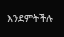እንደምትችሉ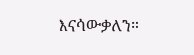እናሳውቃለን።